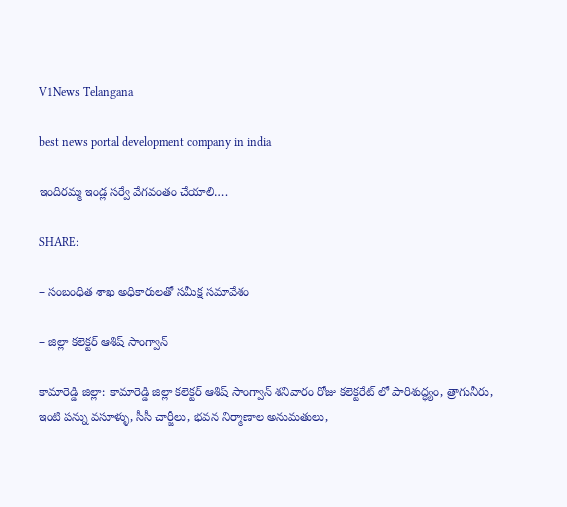V1News Telangana

best news portal development company in india

ఇందిరమ్మ ఇండ్ల సర్వే వేగవంతం చేయాలి….

SHARE:

– సంబంధిత శాఖ అధికారులతో సమీక్ష సమావేశం

– జిల్లా కలెక్టర్ ఆశిష్ సాంగ్వాన్

కామారెడ్డి జిల్లా: కామారెడ్డి జిల్లా కలెక్టర్ ఆశిష్ సాంగ్వాన్ శనివారం రోజు కలెక్టరేట్ లో పారిశుద్ధ్యం, త్రాగునీరు, ఇంటి పన్ను వసూళ్ళు, సీసీ చార్జీలు, భవన నిర్మాణాల అనుమతులు,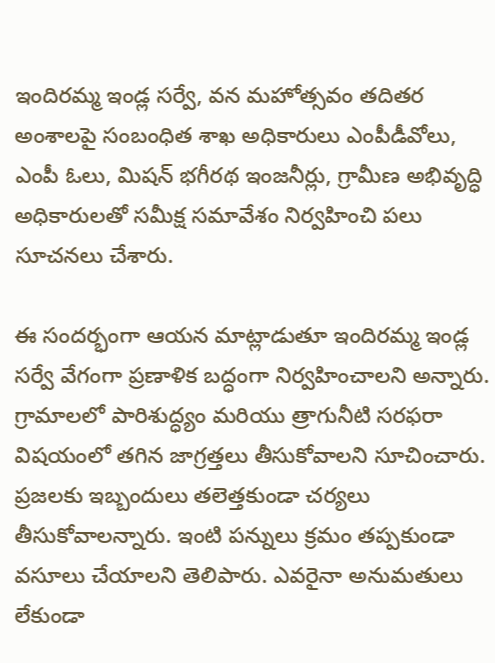ఇందిరమ్మ ఇండ్ల సర్వే, వన మహోత్సవం తదితర అంశాలపై సంబంధిత శాఖ అధికారులు ఎంపీడీవోలు, ఎంపీ ఓలు, మిషన్ భగీరథ ఇంజనీర్లు, గ్రామీణ అభివృద్ధి అధికారులతో సమీక్ష సమావేశం నిర్వహించి పలు సూచనలు చేశారు.

ఈ సందర్భంగా ఆయన మాట్లాడుతూ ఇందిరమ్మ ఇండ్ల సర్వే వేగంగా ప్రణాళిక బద్ధంగా నిర్వహించాలని అన్నారు. గ్రామాలలో పారిశుద్ధ్యం మరియు త్రాగునీటి సరఫరా విషయంలో తగిన జాగ్రత్తలు తీసుకోవాలని సూచించారు. ప్రజలకు ఇబ్బందులు తలెత్తకుండా చర్యలు తీసుకోవాలన్నారు. ఇంటి పన్నులు క్రమం తప్పకుండా వసూలు చేయాలని తెలిపారు. ఎవరైనా అనుమతులు లేకుండా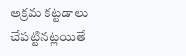అక్రమ కట్టడాలు చేపట్టినట్లయితే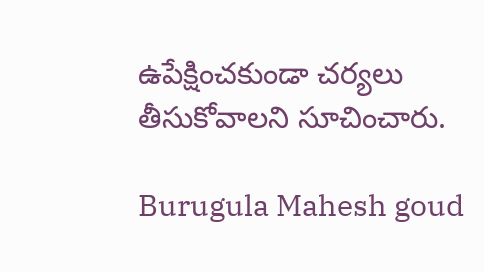ఉపేక్షించకుండా చర్యలు తీసుకోవాలని సూచించారు.

Burugula Mahesh goud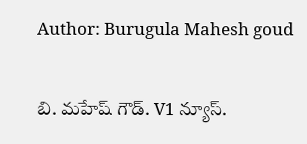Author: Burugula Mahesh goud

బి. మహేష్ గౌడ్. V1 న్యూస్.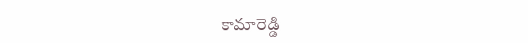కామారెడ్డి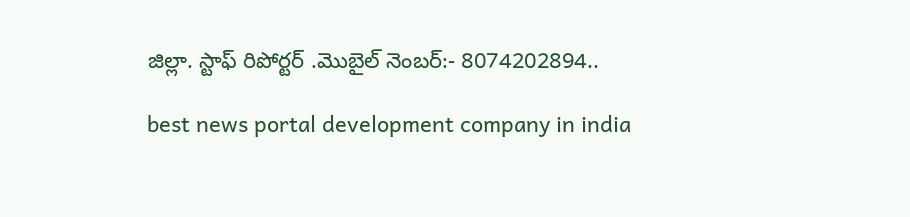జిల్లా. స్టాఫ్ రిపోర్టర్ .మొబైల్ నెంబర్:- 8074202894..

best news portal development company in india